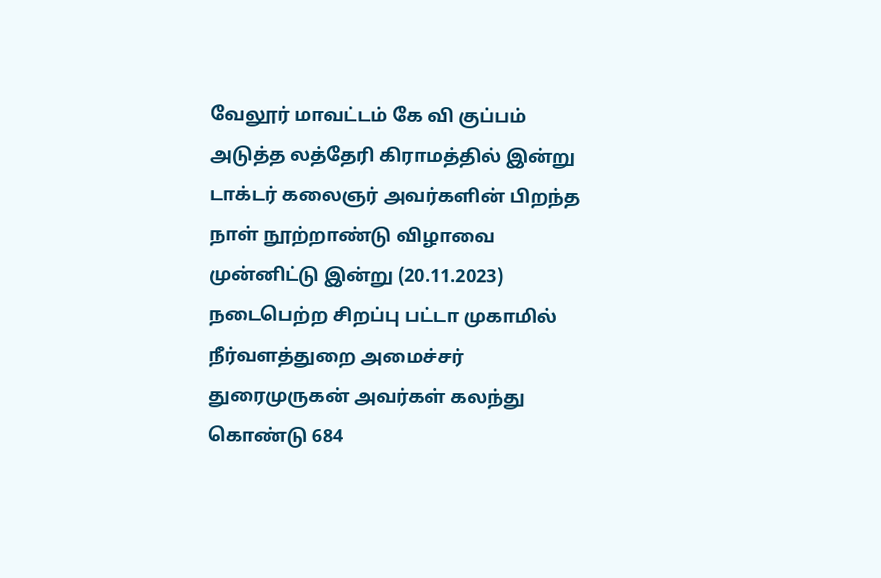வேலூர் மாவட்டம் கே வி குப்பம் அடுத்த லத்தேரி கிராமத்தில் இன்று டாக்டர் கலைஞர் அவர்களின் பிறந்த நாள் நூற்றாண்டு விழாவை முன்னிட்டு இன்று (20.11.2023) நடைபெற்ற சிறப்பு பட்டா முகாமில் நீர்வளத்துறை அமைச்சர் துரைமுருகன் அவர்கள் கலந்து கொண்டு 684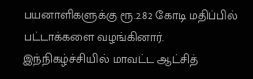பயனாளிகளுக்கு ரூ.2.82 கோடி மதிப்பில் பட்டாக்களை வழங்கினார்.
இந்நிகழ்ச்சியில் மாவட்ட ஆட்சித்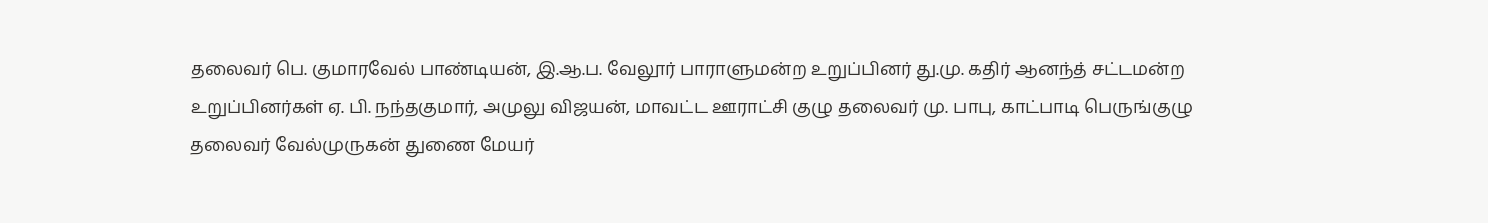தலைவர் பெ. குமாரவேல் பாண்டியன், இ.ஆ.ப. வேலூர் பாராளுமன்ற உறுப்பினர் து.மு. கதிர் ஆனந்த் சட்டமன்ற உறுப்பினர்கள் ஏ. பி. நந்தகுமார், அமுலு விஜயன், மாவட்ட ஊராட்சி குழு தலைவர் மு. பாபு, காட்பாடி பெருங்குழு தலைவர் வேல்முருகன் துணை மேயர்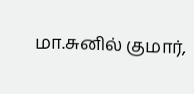மா.சுனில் குமார்,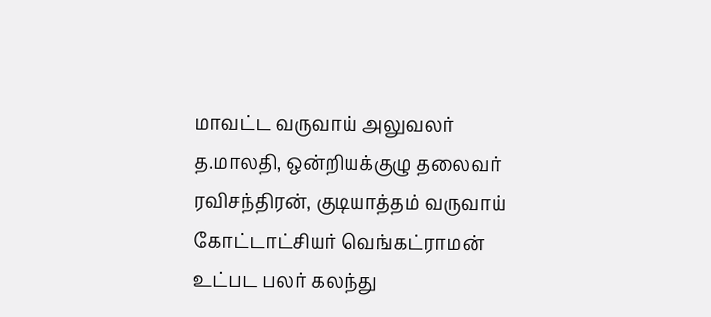மாவட்ட வருவாய் அலுவலர் த.மாலதி, ஒன்றியக்குழு தலைவர் ரவிசந்திரன், குடியாத்தம் வருவாய் கோட்டாட்சியர் வெங்கட்ராமன் உட்பட பலர் கலந்து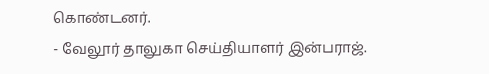கொண்டனர்.
- வேலூர் தாலுகா செய்தியாளர் இன்பராஜ்.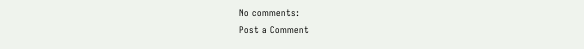No comments:
Post a Comment